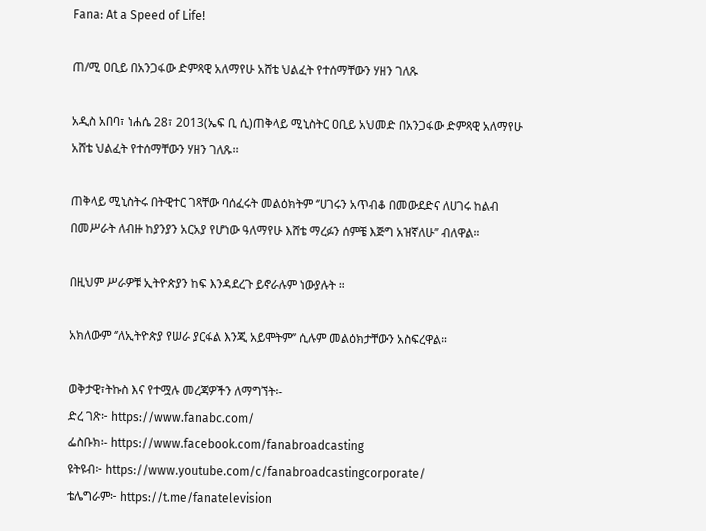Fana: At a Speed of Life!

ጠ/ሚ ዐቢይ በአንጋፋው ድምጻዊ አለማየሁ አሸቴ ህልፈት የተሰማቸውን ሃዘን ገለጹ

አዲስ አበባ፣ ነሐሴ 28፣ 2013(ኤፍ ቢ ሲ)ጠቅላይ ሚኒስትር ዐቢይ አህመድ በአንጋፋው ድምጻዊ አለማየሁ አሸቴ ህልፈት የተሰማቸውን ሃዘን ገለጹ፡፡

ጠቅላይ ሚኒስትሩ በትዊተር ገጻቸው ባሰፈሩት መልዕክትም ‘’ሀገሩን አጥብቆ በመውደድና ለሀገሩ ከልብ በመሥራት ለብዙ ከያንያን አርአያ የሆነው ዓለማየሁ እሸቴ ማረፉን ሰምቼ እጅግ አዝኛለሁ’’ ብለዋል።

በዚህም ሥራዎቹ ኢትዮጵያን ከፍ እንዳደረጉ ይኖራሉም ነውያሉት ።

አክለውም ‘’ለኢትዮጵያ የሠራ ያርፋል እንጂ አይሞትም’’ ሲሉም መልዕክታቸውን አስፍረዋል።

ወቅታዊ፣ትኩስ እና የተሟሉ መረጃዎችን ለማግኘት፡-
ድረ ገጽ፦ https://www.fanabc.com/
ፌስቡክ፡- https://www.facebook.com/fanabroadcasting
ዩትዩብ፦ https://www.youtube.com/c/fanabroadcastingcorporate/
ቴሌግራም፦ https://t.me/fanatelevision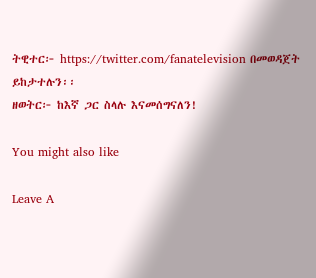ትዊተር፦ https://twitter.com/fanatelevision በመወዳጀት ይከታተሉን፡፡
ዘወትር፦ ከእኛ ጋር ስላሉ እናመሰግናለን!

You might also like

Leave A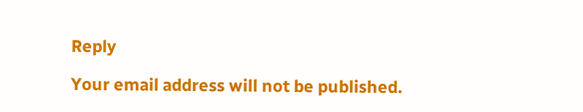Reply

Your email address will not be published.